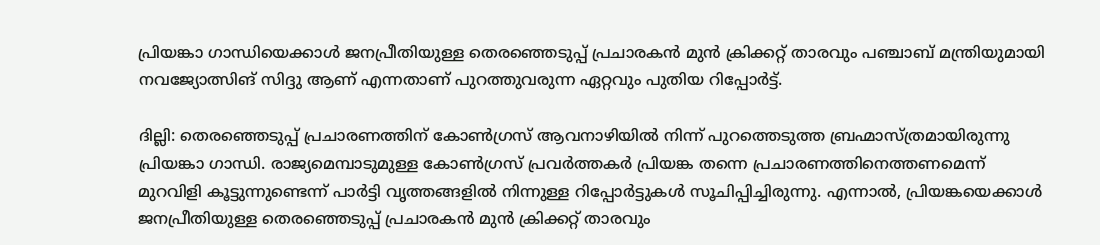പ്രിയങ്കാ ഗാന്ധിയെക്കാള്‍ ജനപ്രീതിയുള്ള തെരഞ്ഞെടുപ്പ് പ്രചാരകന്‍ മുന്‍ ക്രിക്കറ്റ് താരവും പഞ്ചാബ് മന്ത്രിയുമായി നവജ്യോത്സിങ് സിദ്ദു ആണ് എന്നതാണ് പുറത്തുവരുന്ന ഏറ്റവും പുതിയ റിപ്പോര്‍ട്ട്.

ദില്ലി: തെരഞ്ഞെടുപ്പ് പ്രചാരണത്തിന് കോണ്‍ഗ്രസ് ആവനാഴിയില്‍ നിന്ന് പുറത്തെടുത്ത ബ്രഹ്മാസ്ത്രമായിരുന്നു പ്രിയങ്കാ ഗാന്ധി. രാജ്യമെമ്പാടുമുള്ള കോണ്‍ഗ്രസ് പ്രവര്‍ത്തകര്‍ പ്രിയങ്ക തന്നെ പ്രചാരണത്തിനെത്തണമെന്ന് മുറവിളി കൂട്ടുന്നുണ്ടെന്ന് പാര്‍ട്ടി വൃത്തങ്ങളില്‍ നിന്നുള്ള റിപ്പോര്‍ട്ടുകള്‍ സൂചിപ്പിച്ചിരുന്നു. എന്നാല്‍, പ്രിയങ്കയെക്കാള്‍ ജനപ്രീതിയുള്ള തെരഞ്ഞെടുപ്പ് പ്രചാരകന്‍ മുന്‍ ക്രിക്കറ്റ് താരവും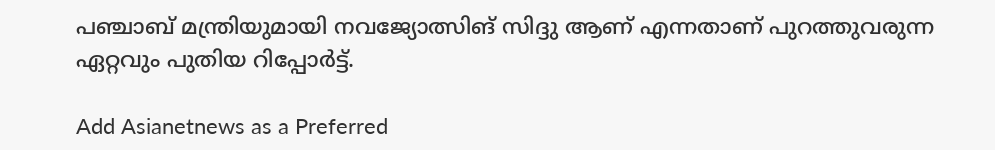പഞ്ചാബ് മന്ത്രിയുമായി നവജ്യോത്സിങ് സിദ്ദു ആണ് എന്നതാണ് പുറത്തുവരുന്ന ഏറ്റവും പുതിയ റിപ്പോര്‍ട്ട്.

Add Asianetnews as a Preferred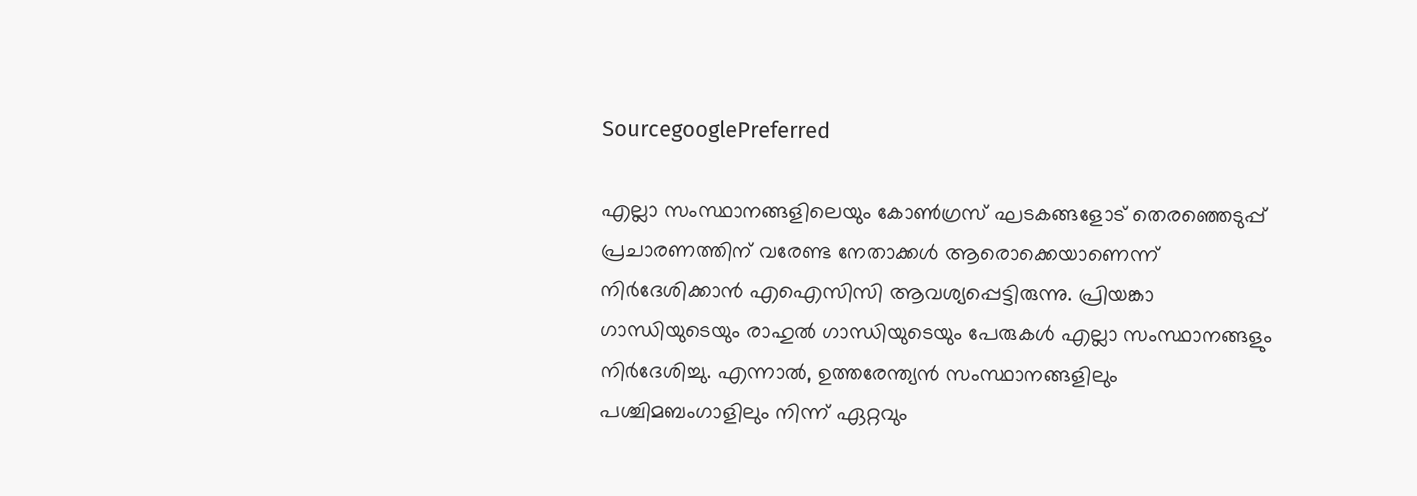SourcegooglePreferred

എല്ലാ സംസ്ഥാനങ്ങളിലെയും കോണ്‍ഗ്രസ് ഘടകങ്ങളോട് തെരഞ്ഞെടുപ്പ് പ്രചാരണത്തിന് വരേണ്ട നേതാക്കള്‍ ആരൊക്കെയാണെന്ന് നിര്‍ദേശിക്കാന്‍ എഐസിസി ആവശ്യപ്പെട്ടിരുന്നു. പ്രിയങ്കാ ഗാന്ധിയുടെയും രാഹുല്‍ ഗാന്ധിയുടെയും പേരുകള്‍ എല്ലാ സംസ്ഥാനങ്ങളും നിര്‍ദേശിച്ചു. എന്നാല്‍, ഉത്തരേന്ത്യന്‍ സംസ്ഥാനങ്ങളിലും പശ്ചിമബംഗാളിലും നിന്ന് ഏറ്റവും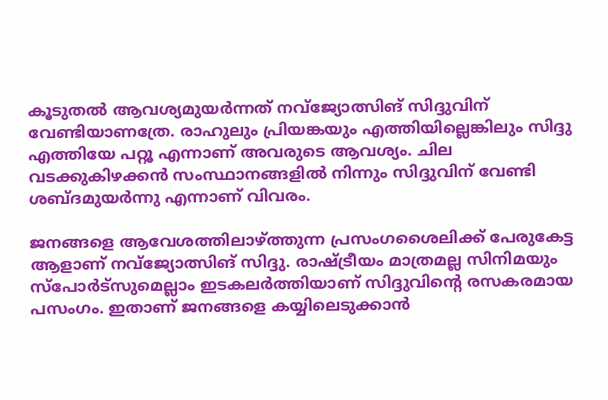കൂടുതല്‍ ആവശ്യമുയര്‍ന്നത് നവ്‌ജ്യോത്സിങ് സിദ്ദുവിന് വേണ്ടിയാണത്രേ. രാഹുലും പ്രിയങ്കയും എത്തിയില്ലെങ്കിലും സിദ്ദു എത്തിയേ പറ്റൂ എന്നാണ് അവരുടെ ആവശ്യം. ചില വടക്കുകിഴക്കന്‍ സംസ്ഥാനങ്ങളില്‍ നിന്നും സിദ്ദുവിന് വേണ്ടി ശബ്ദമുയര്‍ന്നു എന്നാണ് വിവരം.

ജനങ്ങളെ ആവേശത്തിലാഴ്ത്തുന്ന പ്രസംഗശൈലിക്ക് പേരുകേട്ട ആളാണ് നവ്‌ജ്യോത്സിങ് സിദ്ദു. രാഷ്ട്രീയം മാത്രമല്ല സിനിമയും സ്‌പോര്‍ട്‌സുമെല്ലാം ഇടകലര്‍ത്തിയാണ് സിദ്ദുവിന്റെ രസകരമായ പസംഗം. ഇതാണ് ജനങ്ങളെ കയ്യിലെടുക്കാന്‍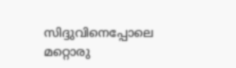സിദ്ദുവിനെപ്പോലെ മറ്റൊരു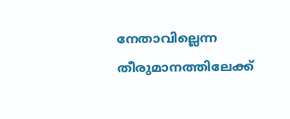നേതാവില്ലെന്ന തീരുമാനത്തിലേക്ക്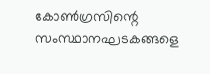കോണ്‍ഗ്രസിന്റെ സംസ്ഥാനഘടകങ്ങളെ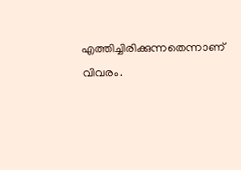എത്തിച്ചിരിക്കുന്നതെന്നാണ് വിവരം.